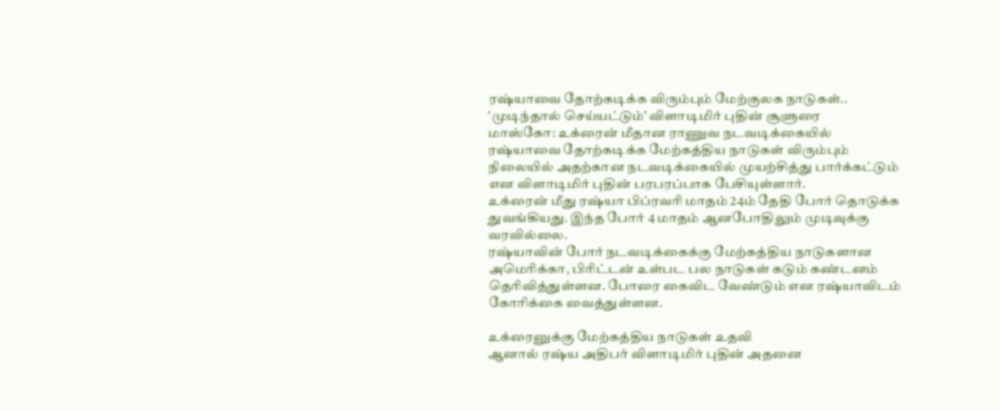ரஷ்யாவை தோற்கடிக்க விரும்பும் மேற்குலக நாடுகள்.. ‛முடிந்தால் செய்யட்டும்’ விளாடிமிர் புதின் சூளுரை
மாஸ்கோ: உக்ரைன் மீதான ராணுவ நடவடிக்கையில் ரஷ்யாவை தோற்கடிக்க மேற்கத்திய நாடுகள் விரும்பும் நிலையில் அதற்கான நடவடிக்கையில் முயற்சித்து பார்க்கட்டும் என விளாடிமிர் புதின் பரபரப்பாக பேசியுள்ளார்.
உக்ரைன் மீது ரஷ்யா பிப்ரவரி மாதம் 24ம் தேதி போர் தொடுக்க துவங்கியது. இந்த போர் 4 மாதம் ஆனபோதிலும் முடிவுக்கு வரவில்லை.
ரஷ்யாவின் போர் நடவடிக்கைக்கு மேற்கத்திய நாடுகளான அமெரிக்கா, பிரிட்டன் உள்பட பல நாடுகள் கடும் கண்டனம் தெரிவித்துள்ளன. போரை கைவிட வேண்டும் என ரஷ்யாவிடம் கோரிக்கை வைத்துள்ளன.

உக்ரைனுக்கு மேற்கத்திய நாடுகள் உதவி
ஆனால் ரஷ்ய அதிபர் விளாடிமிர் புதின் அதனை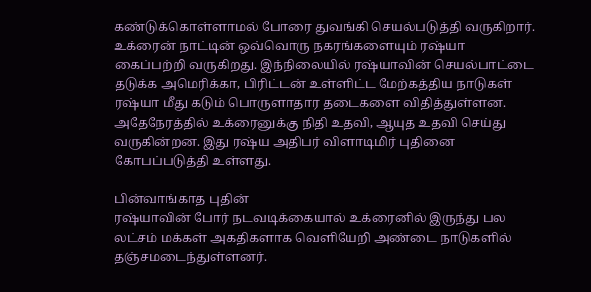கண்டுக்கொள்ளாமல் போரை துவங்கி செயல்படுத்தி வருகிறார். உக்ரைன் நாட்டின் ஒவ்வொரு நகரங்களையும் ரஷ்யா கைப்பற்றி வருகிறது. இந்நிலையில் ரஷ்யாவின் செயல்பாட்டை தடுக்க அமெரிக்கா, பிரிட்டன் உள்ளிட்ட மேற்கத்திய நாடுகள் ரஷ்யா மீது கடும் பொருளாதார தடைகளை விதித்துள்ளன. அதேநேரத்தில் உக்ரைனுக்கு நிதி உதவி, ஆயுத உதவி செய்து வருகின்றன. இது ரஷ்ய அதிபர் விளாடிமிர் புதினை கோபப்படுத்தி உள்ளது.

பின்வாங்காத புதின்
ரஷ்யாவின் போர் நடவடிக்கையால் உக்ரைனில் இருந்து பல லட்சம் மக்கள் அகதிகளாக வெளியேறி அண்டை நாடுகளில் தஞ்சமடைந்துள்ளனர்.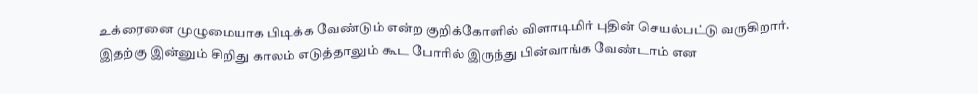உக்ரைனை முழுமையாக பிடிக்க வேண்டும் என்ற குறிக்கோளில் விளாடிமிர் புதின் செயல்பட்டு வருகிறார். இதற்கு இன்னும் சிறிது காலம் எடுத்தாலும் கூட போரில் இருந்து பின்வாங்க வேண்டாம் என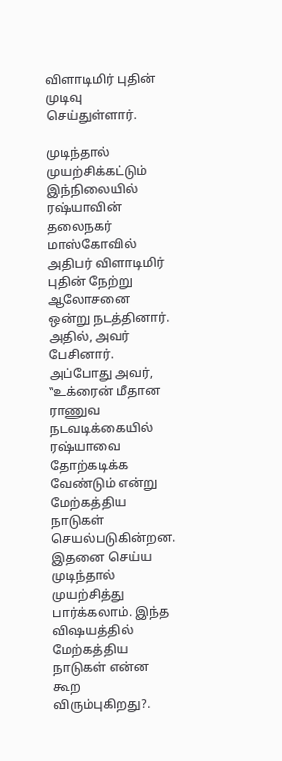விளாடிமிர் புதின் முடிவு செய்துள்ளார்.

முடிந்தால் முயற்சிக்கட்டும்
இந்நிலையில் ரஷ்யாவின் தலைநகர் மாஸ்கோவில் அதிபர் விளாடிமிர் புதின் நேற்று ஆலோசனை ஒன்று நடத்தினார். அதில், அவர் பேசினார். அப்போது அவர், ‛‛உக்ரைன் மீதான ராணுவ நடவடிக்கையில் ரஷ்யாவை தோற்கடிக்க வேண்டும் என்று மேற்கத்திய நாடுகள் செயல்படுகின்றன. இதனை செய்ய முடிந்தால் முயற்சித்து பார்க்கலாம். இந்த விஷயத்தில் மேற்கத்திய நாடுகள் என்ன கூற விரும்புகிறது?.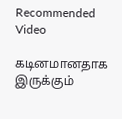Recommended Video

கடினமானதாக இருக்கும்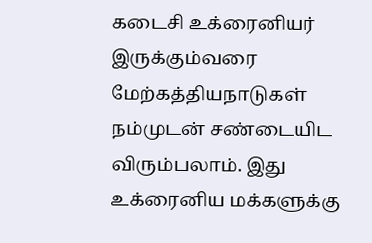கடைசி உக்ரைனியர் இருக்கும்வரை மேற்கத்தியநாடுகள் நம்முடன் சண்டையிட விரும்பலாம். இது உக்ரைனிய மக்களுக்கு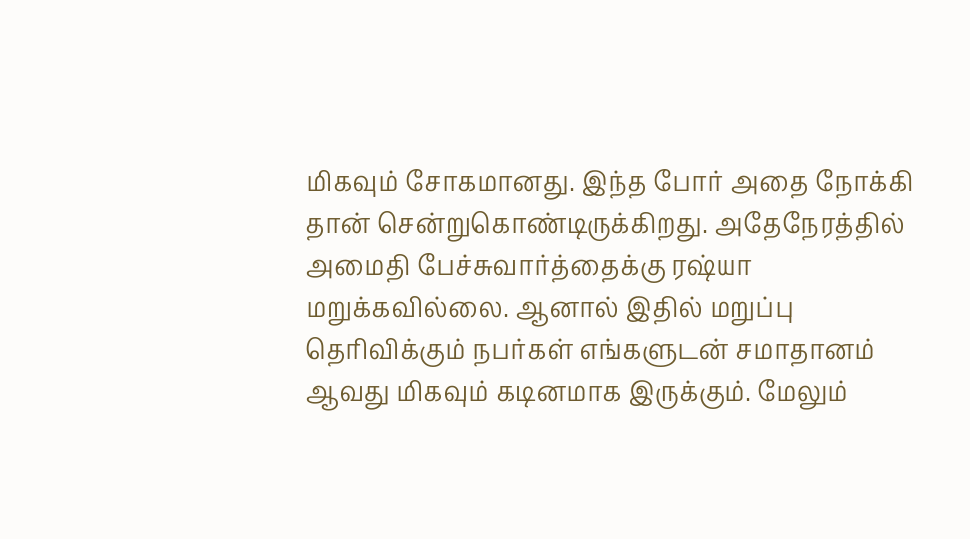மிகவும் சோகமானது. இந்த போர் அதை நோக்கி தான் சென்றுகொண்டிருக்கிறது. அதேநேரத்தில் அமைதி பேச்சுவார்த்தைக்கு ரஷ்யா மறுக்கவில்லை. ஆனால் இதில் மறுப்பு தெரிவிக்கும் நபர்கள் எங்களுடன் சமாதானம் ஆவது மிகவும் கடினமாக இருக்கும். மேலும்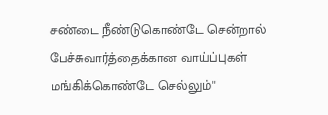சண்டை நீண்டுகொண்டே சென்றால் பேச்சுவார்த்தைக்கான வாய்ப்புகள் மங்கிக்கொண்டே செல்லும்''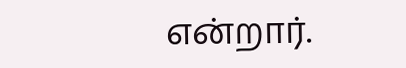என்றார்.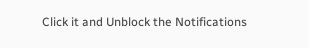Click it and Unblock the Notifications